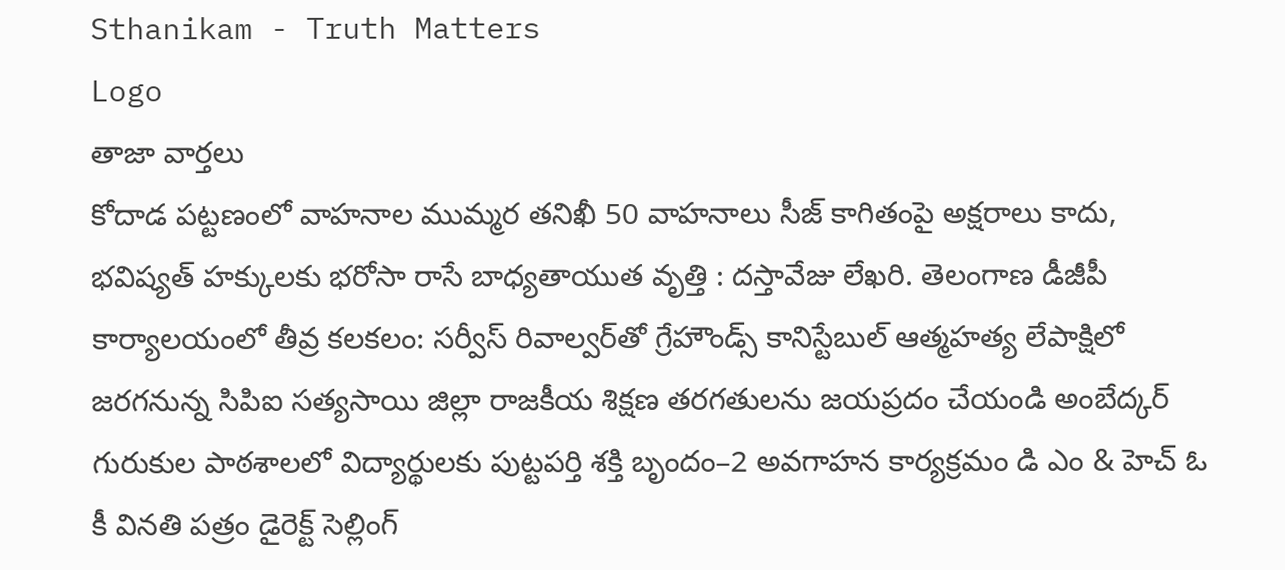Sthanikam - Truth Matters
Logo
తాజా వార్తలు
కోదాడ పట్టణంలో వాహనాల ముమ్మర తనిఖీ 50 వాహనాలు సీజ్ కాగితంపై అక్షరాలు కాదు, భవిష్యత్‌ హక్కులకు భరోసా రాసే బాధ్యతాయుత వృత్తి : దస్తావేజు లేఖరి. తెలంగాణ డీజీపీ కార్యాలయంలో తీవ్ర కలకలం: సర్వీస్ రివాల్వర్‌తో గ్రేహౌండ్స్ కానిస్టేబుల్ ఆత్మహత్య లేపాక్షిలో జరగనున్న సిపిఐ సత్యసాయి జిల్లా రాజకీయ శిక్షణ తరగతులను జయప్రదం చేయండి అంబేద్కర్ గురుకుల పాఠశాలలో విద్యార్థులకు పుట్టపర్తి శక్తి బృందం–2 అవగాహన కార్యక్రమం డి ఎం & హెచ్ ఓ కీ వినతి పత్రం డైరెక్ట్ సెల్లింగ్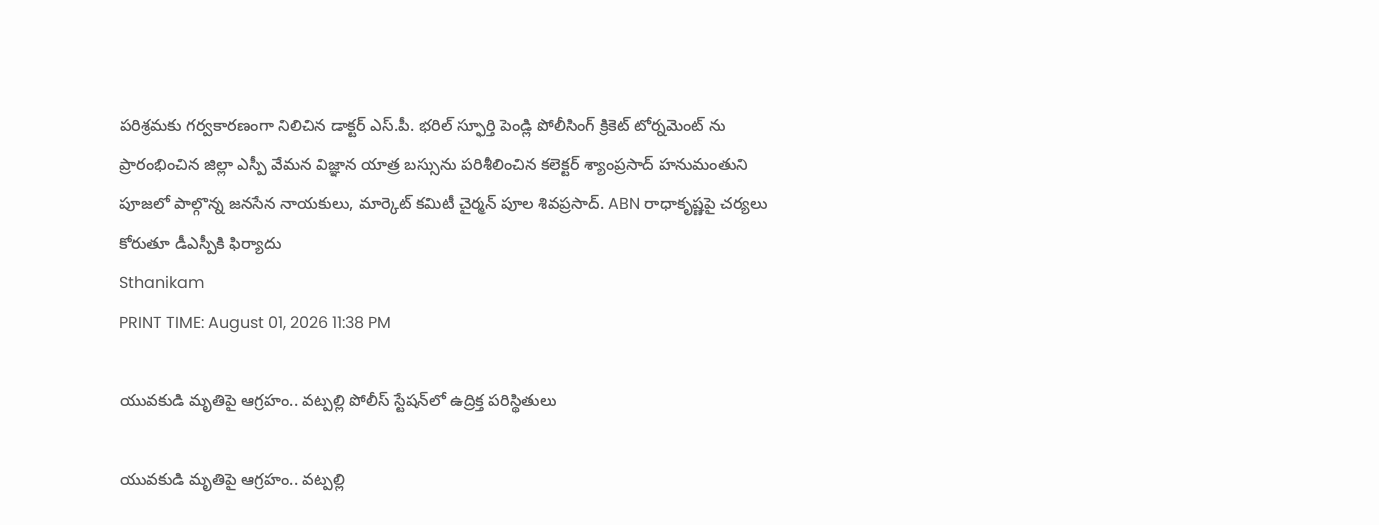పరిశ్రమకు గర్వకారణంగా నిలిచిన డాక్టర్ ఎస్.పీ. భరిల్ స్ఫూర్తి పెండ్లి పోలీసింగ్ క్రికెట్ టోర్నమెంట్ ను ప్రారంభించిన జిల్లా ఎస్పీ వేమన విజ్ఞాన యాత్ర బస్సును పరిశీలించిన కలెక్టర్ శ్యాంప్రసాద్ హనుమంతుని పూజలో పాల్గొన్న జనసేన నాయకులు, మార్కెట్ కమిటీ చైర్మన్ పూల శివప్రసాద్. ABN రాధాకృష్ణపై చర్యలు కోరుతూ డీఎస్పీకి ఫిర్యాదు
Sthanikam
PRINT TIME: August 01, 2026 11:38 PM

యువకుడి మృతిపై ఆగ్రహం.. వట్పల్లి పోలీస్ స్టేషన్‌లో ఉద్రిక్త పరిస్థితులు

యువకుడి మృతిపై ఆగ్రహం.. వట్పల్లి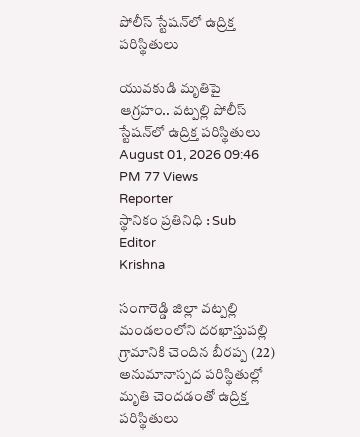పోలీస్ స్టేషన్‌లో ఉద్రిక్త పరిస్థితులు

యువకుడి మృతిపై ఆగ్రహం.. వట్పల్లి పోలీస్ స్టేషన్‌లో ఉద్రిక్త పరిస్థితులు
August 01, 2026 09:46 PM 77 Views
Reporter
స్థానికం ప్రతినిధి : Sub Editor
Krishna

సంగారెడ్డి జిల్లా వట్పల్లి మండలంలోని దరఖాస్తుపల్లి గ్రామానికి చెందిన బీరప్ప (22) అనుమానాస్పద పరిస్థితుల్లో మృతి చెందడంతో ఉద్రిక్త పరిస్థితులు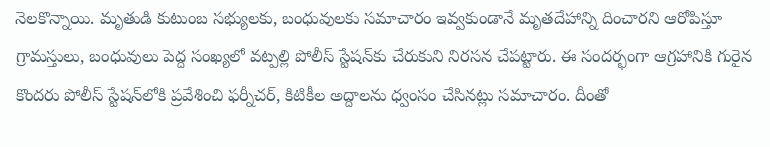నెలకొన్నాయి. మృతుడి కుటుంబ సభ్యులకు, బంధువులకు సమాచారం ఇవ్వకుండానే మృతదేహాన్ని దించారని ఆరోపిస్తూ గ్రామస్తులు, బంధువులు పెద్ద సంఖ్యలో వట్పల్లి పోలీస్ స్టేషన్‌కు చేరుకుని నిరసన చేపట్టారు. ఈ సందర్భంగా ఆగ్రహానికి గురైన కొందరు పోలీస్ స్టేషన్‌లోకి ప్రవేశించి ఫర్నీచర్, కిటికీల అద్దాలను ధ్వంసం చేసినట్లు సమాచారం. దీంతో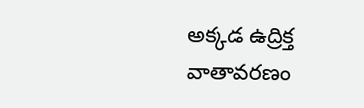అక్కడ ఉద్రిక్త వాతావరణం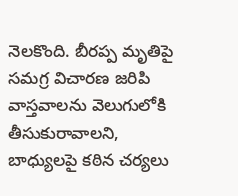నెలకొంది. బీరప్ప మృతిపై సమగ్ర విచారణ జరిపి వాస్తవాలను వెలుగులోకి తీసుకురావాలని, బాధ్యులపై కఠిన చర్యలు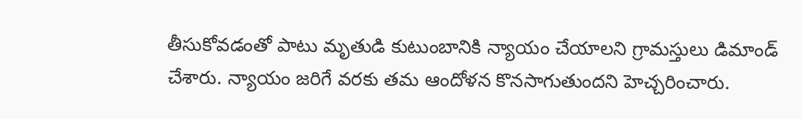తీసుకోవడంతో పాటు మృతుడి కుటుంబానికి న్యాయం చేయాలని గ్రామస్తులు డిమాండ్ చేశారు. న్యాయం జరిగే వరకు తమ ఆందోళన కొనసాగుతుందని హెచ్చరించారు.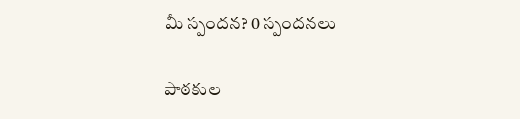మీ స్పందన? 0 స్పందనలు

పాఠకుల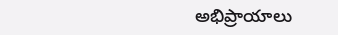అభిప్రాయాలు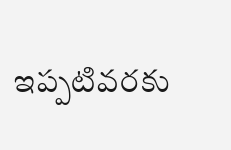ఇప్పటివరకు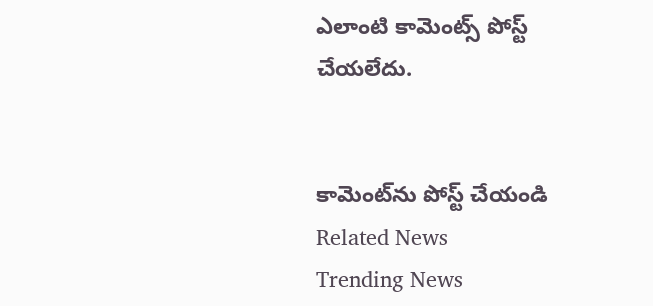ఎలాంటి కామెంట్స్ పోస్ట్ చేయలేదు.


కామెంట్‌ను పోస్ట్ చేయండి
Related News
Trending News